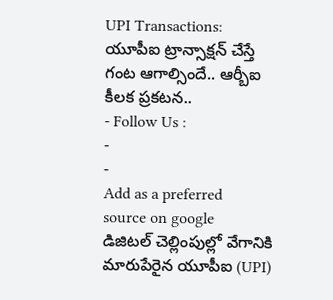UPI Transactions: యూపీఐ ట్రాన్సాక్షన్ చేస్తే గంట ఆగాల్సిందే.. ఆర్బీఐ కీలక ప్రకటన..
- Follow Us :
-
-
Add as a preferred
source on google
డిజిటల్ చెల్లింపుల్లో వేగానికి మారుపేరైన యూపీఐ (UPI)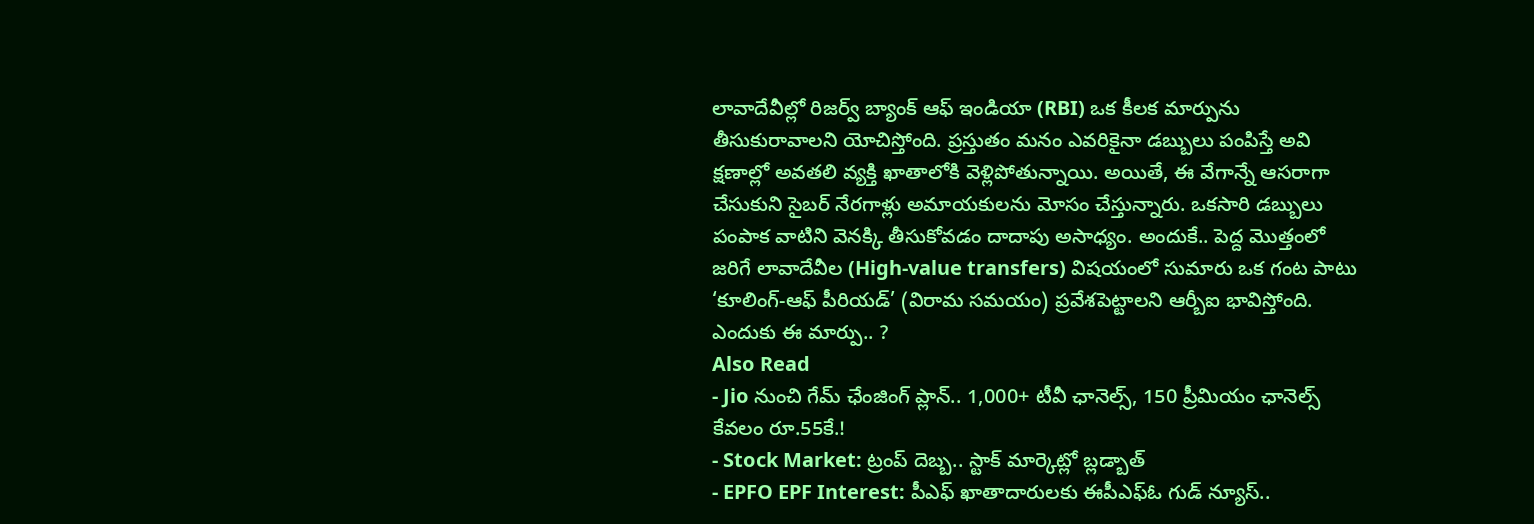లావాదేవీల్లో రిజర్వ్ బ్యాంక్ ఆఫ్ ఇండియా (RBI) ఒక కీలక మార్పును తీసుకురావాలని యోచిస్తోంది. ప్రస్తుతం మనం ఎవరికైనా డబ్బులు పంపిస్తే అవి క్షణాల్లో అవతలి వ్యక్తి ఖాతాలోకి వెళ్లిపోతున్నాయి. అయితే, ఈ వేగాన్నే ఆసరాగా చేసుకుని సైబర్ నేరగాళ్లు అమాయకులను మోసం చేస్తున్నారు. ఒకసారి డబ్బులు పంపాక వాటిని వెనక్కి తీసుకోవడం దాదాపు అసాధ్యం. అందుకే.. పెద్ద మొత్తంలో జరిగే లావాదేవీల (High-value transfers) విషయంలో సుమారు ఒక గంట పాటు ‘కూలింగ్-ఆఫ్ పీరియడ్’ (విరామ సమయం) ప్రవేశపెట్టాలని ఆర్బీఐ భావిస్తోంది.
ఎందుకు ఈ మార్పు.. ?
Also Read
- Jio నుంచి గేమ్ ఛేంజింగ్ ప్లాన్.. 1,000+ టీవీ ఛానెల్స్, 150 ప్రీమియం ఛానెల్స్ కేవలం రూ.55కే.!
- Stock Market: ట్రంప్ దెబ్బ.. స్టాక్ మార్కెట్లో బ్లడ్బాత్
- EPFO EPF Interest: పీఎఫ్ ఖాతాదారులకు ఈపీఎఫ్ఓ గుడ్ న్యూస్..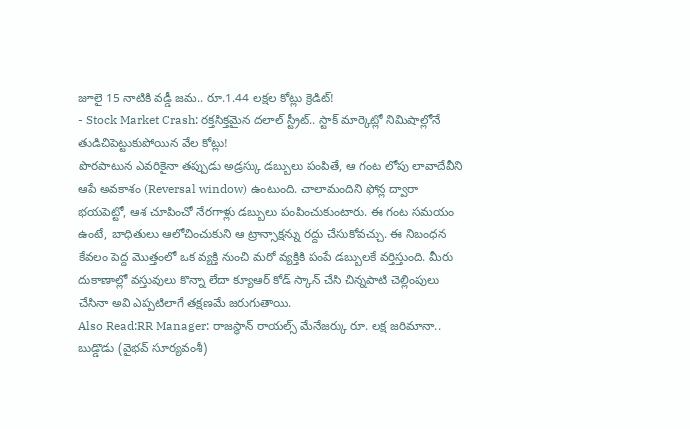జూలై 15 నాటికి వడ్డీ జమ.. రూ.1.44 లక్షల కోట్లు క్రెడిట్!
- Stock Market Crash: రక్తసిక్తమైన దలాల్ స్ట్రీట్.. స్టాక్ మార్కెట్లో నిమిషాల్లోనే తుడిచిపెట్టుకుపోయిన వేల కోట్లు!
పొరపాటున ఎవరికైనా తప్పుడు అడ్రస్కు డబ్బులు పంపితే, ఆ గంట లోపు లావాదేవీని ఆపే అవకాశం (Reversal window) ఉంటుంది. చాలామందిని ఫోన్ల ద్వారా భయపెట్టో, ఆశ చూపించో నేరగాళ్లు డబ్బులు పంపించుకుంటారు. ఈ గంట సమయం ఉంటే, బాధితులు ఆలోచించుకుని ఆ ట్రాన్సాక్షన్ను రద్దు చేసుకోవచ్చు. ఈ నిబంధన కేవలం పెద్ద మొత్తంలో ఒక వ్యక్తి నుంచి మరో వ్యక్తికి పంపే డబ్బులకే వర్తిస్తుంది. మీరు దుకాణాల్లో వస్తువులు కొన్నా లేదా క్యూఆర్ కోడ్ స్కాన్ చేసి చిన్నపాటి చెల్లింపులు చేసినా అవి ఎప్పటిలాగే తక్షణమే జరుగుతాయి.
Also Read:RR Manager: రాజస్థాన్ రాయల్స్ మేనేజర్కు రూ. లక్ష జరిమానా.. బుడ్డొడు (వైభవ్ సూర్యవంశీ)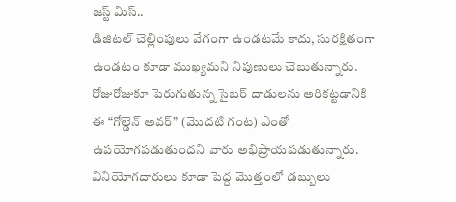జస్ట్ మిస్..
డిజిటల్ చెల్లింపులు వేగంగా ఉండటమే కాదు, సురక్షితంగా ఉండటం కూడా ముఖ్యమని నిపుణులు చెబుతున్నారు. రోజురోజుకూ పెరుగుతున్న సైబర్ దాడులను అరికట్టడానికి ఈ “గోల్డెన్ అవర్” (మొదటి గంట) ఎంతో ఉపయోగపడుతుందని వారు అభిప్రాయపడుతున్నారు. వినియోగదారులు కూడా పెద్ద మొత్తంలో డబ్బులు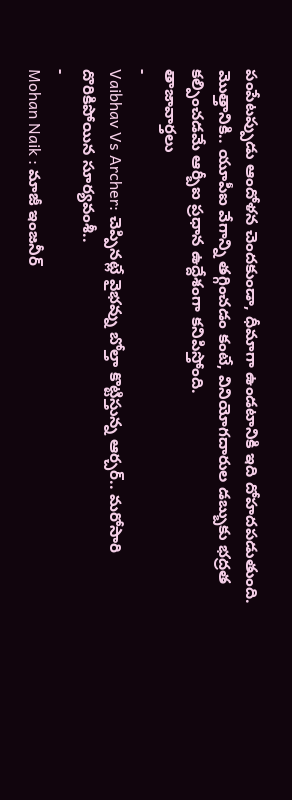పంపేటప్పుడు ఆందోళన చెందకుండా, ధీమాగా ఉండటానికి ఇది దోహదపడుతుంది. మొత్తానికి.. యూపీఐ వేగాన్ని తగ్గించడం కంటే, వినియోగదారుల డబ్బుకు భద్రత కల్పించడమే ఆర్బీఐ ప్రధాన ఉద్దేశంగా కనిపిస్తోంది.
తాజావార్తలు
-
Vaibhav Vs Archer: చెప్పినట్లే వైభవ్ను బోల్తా కొట్టిస్తున్న ఆర్చర్.. మరోసారి దొరికిపోయిన సూర్యవంశీ..
-
Mohan Naik : మాజీ ఇంజనీర్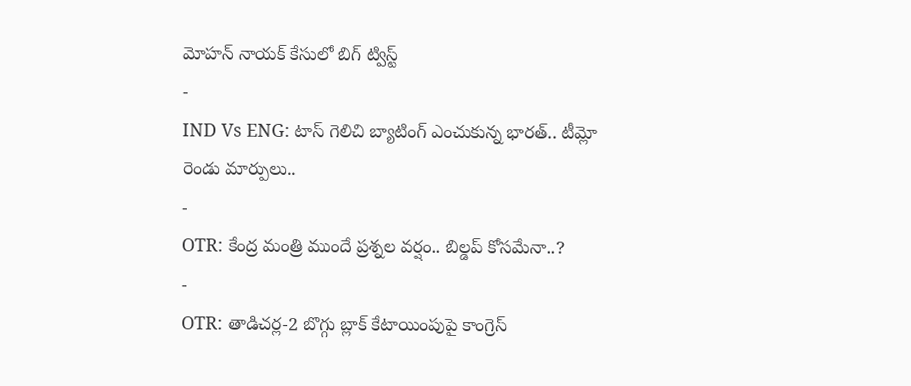మోహన్ నాయక్ కేసులో బిగ్ ట్విస్ట్
-
IND Vs ENG: టాస్ గెలిచి బ్యాటింగ్ ఎంచుకున్న భారత్.. టీమ్లో రెండు మార్పులు..
-
OTR: కేంద్ర మంత్రి ముందే ప్రశ్నల వర్షం.. బిల్డప్ కోసమేనా..?
-
OTR: తాడిచర్ల-2 బొగ్గు బ్లాక్ కేటాయింపుపై కాంగ్రెస్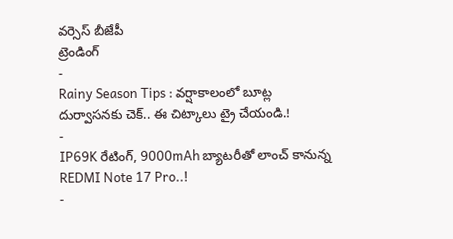వర్సెస్ బీజేపీ
ట్రెండింగ్
-
Rainy Season Tips : వర్షాకాలంలో బూట్ల దుర్వాసనకు చెక్.. ఈ చిట్కాలు ట్రై చేయండి.!
-
IP69K రేటింగ్, 9000mAh బ్యాటరీతో లాంచ్ కానున్న REDMI Note 17 Pro..!
-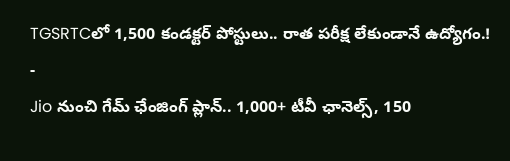TGSRTCలో 1,500 కండక్టర్ పోస్టులు.. రాత పరీక్ష లేకుండానే ఉద్యోగం.!
-
Jio నుంచి గేమ్ ఛేంజింగ్ ప్లాన్.. 1,000+ టీవీ ఛానెల్స్, 150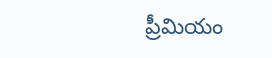ప్రీమియం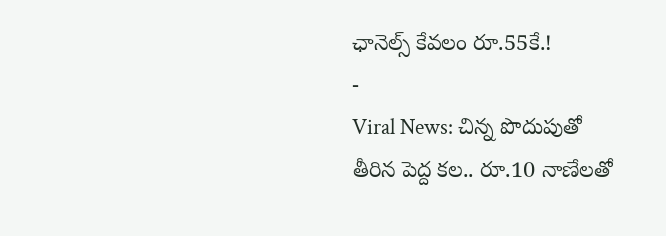ఛానెల్స్ కేవలం రూ.55కే.!
-
Viral News: చిన్న పొదుపుతో తీరిన పెద్ద కల.. రూ.10 నాణేలతో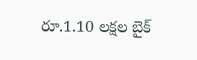రూ.1.10 లక్షల బైక్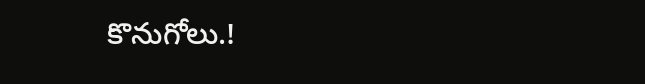కొనుగోలు.!